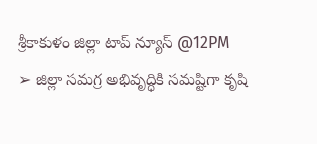శ్రీకాకుళం జిల్లా టాప్ న్యూస్ @12PM
➢ జిల్లా సమగ్ర అభివృద్ధికి సమష్టిగా కృషి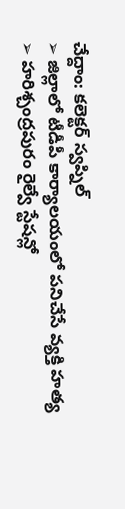చేద్దాం: కలెక్టర్ స్వప్నిల్
➢ జిల్లాలో టీడీపీ కార్యాలయంలో పనిచేసే వ్యక్తి హత్య
➢ హరిశ్చంద్రపురం రైల్వే స్టేషన్లో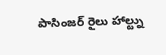పాసింజర్ రైలు హాల్ట్ను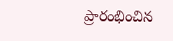ప్రారంభించిన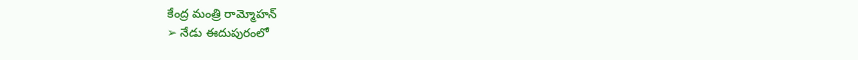కేంద్ర మంత్రి రామ్మోహన్
➢ నేడు ఈదుపురంలో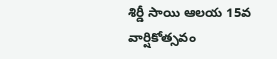శిర్డీ సాయి ఆలయ 15వ వార్షికోత్సవం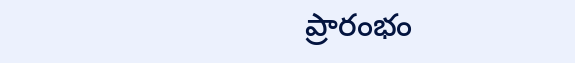ప్రారంభం